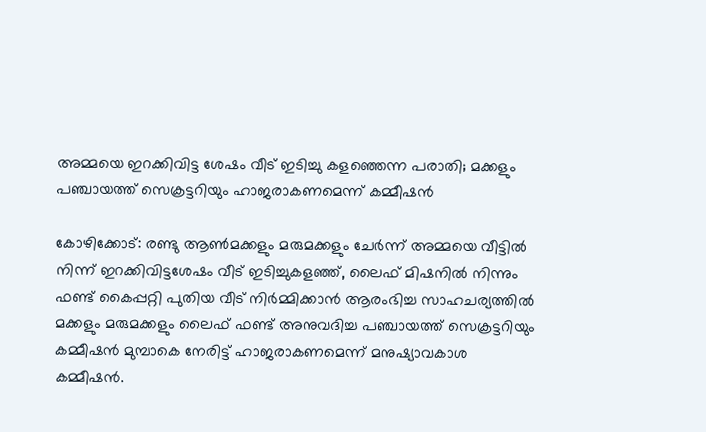അമ്മയെ ഇറക്കിവിട്ട ശേഷം വീട് ഇടിച്ചു കളഞ്ഞെന്ന പരാതി; മക്കളും പഞ്ചായത്ത് സെക്രട്ടറിയും ഹാജരാകണമെന്ന് കമ്മീഷന്‍

കോഴിക്കോട്: രണ്ടു ആണ്‍മക്കളും മരുമക്കളും ചേര്‍ന്ന് അമ്മയെ വീട്ടില്‍ നിന്ന് ഇറക്കിവിട്ടശേഷം വീട് ഇടിച്ചുകളഞ്ഞ്, ലൈഫ് മിഷനില്‍ നിന്നും ഫണ്ട് കൈപ്പറ്റി പുതിയ വീട് നിര്‍മ്മിക്കാന്‍ ആരംഭിച്ച സാഹചര്യത്തില്‍ മക്കളും മരുമക്കളും ലൈഫ് ഫണ്ട് അനുവദിച്ച പഞ്ചായത്ത് സെക്രട്ടറിയും കമ്മീഷന്‍ മുമ്പാകെ നേരിട്ട് ഹാജരാകണമെന്ന് മനുഷ്യാവകാശ കമ്മീഷന്‍.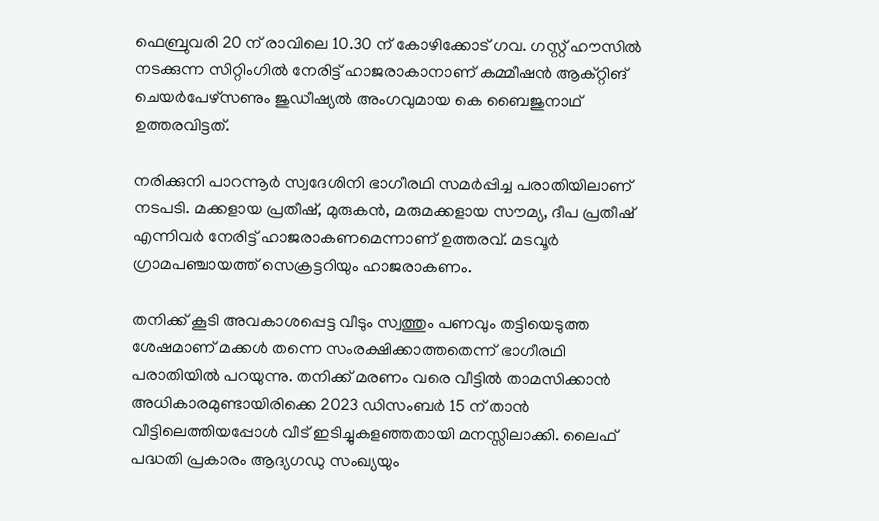ഫെബ്രുവരി 20 ന് രാവിലെ 10.30 ന് കോഴിക്കോട് ഗവ. ഗസ്റ്റ് ഹൗസില്‍ നടക്കുന്ന സിറ്റിംഗില്‍ നേരിട്ട് ഹാജരാകാനാണ് കമ്മീഷന്‍ ആക്റ്റിങ് ചെയര്‍പേഴ്‌സണും ജുഡീഷ്യല്‍ അംഗവുമായ കെ ബൈജുനാഥ് ഉത്തരവിട്ടത്.

നരിക്കുനി പാറന്നൂര്‍ സ്വദേശിനി ഭാഗീരഥി സമര്‍പ്പിച്ച പരാതിയിലാണ് നടപടി. മക്കളായ പ്രതീഷ്, മുരുകന്‍, മരുമക്കളായ സൗമ്യ, ദീപ പ്രതീഷ് എന്നിവര്‍ നേരിട്ട് ഹാജരാകണമെന്നാണ് ഉത്തരവ്. മടവൂര്‍ ഗ്രാമപഞ്ചായത്ത് സെക്രട്ടറിയും ഹാജരാകണം.

തനിക്ക് കൂടി അവകാശപ്പെട്ട വീടും സ്വത്തും പണവും തട്ടിയെടുത്ത ശേഷമാണ് മക്കള്‍ തന്നെ സംരക്ഷിക്കാത്തതെന്ന് ഭാഗീരഥി പരാതിയില്‍ പറയുന്നു. തനിക്ക് മരണം വരെ വീട്ടില്‍ താമസിക്കാന്‍ അധികാരമുണ്ടായിരിക്കെ 2023 ഡിസംബര്‍ 15 ന് താന്‍ വീട്ടിലെത്തിയപ്പോള്‍ വീട് ഇടിച്ചുകളഞ്ഞതായി മനസ്സിലാക്കി. ലൈഫ് പദ്ധതി പ്രകാരം ആദ്യഗഡു സംഖ്യയും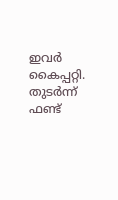ഇവര്‍ കൈപ്പറ്റി. തുടര്‍ന്ന് ഫണ്ട്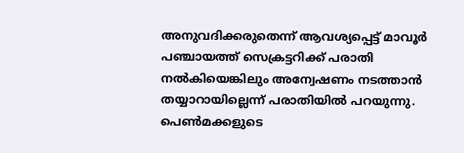അനുവദിക്കരുതെന്ന് ആവശ്യപ്പെട്ട് മാവൂര്‍ പഞ്ചായത്ത് സെക്രട്ടറിക്ക് പരാതി നല്‍കിയെങ്കിലും അന്വേഷണം നടത്താന്‍ തയ്യാറായില്ലെന്ന് പരാതിയില്‍ പറയുന്നു. പെണ്‍മക്കളുടെ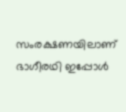സംരക്ഷണയിലാണ് ഭാഗീരഥി ഇപ്പോള്‍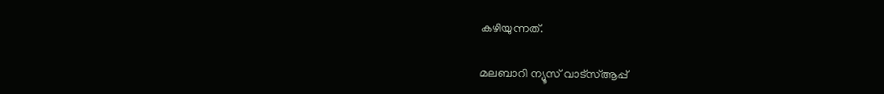കഴിയുന്നത്.

മലബാറി ന്യൂസ് വാട്‌സ്ആപ്പ്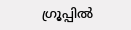ഗ്രൂപ്പില്‍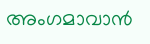അംഗമാവാന്‍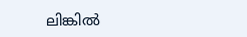ലിങ്കില്‍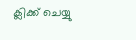ക്ലിക്ക് ചെയ്യു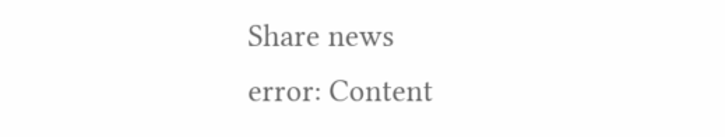Share news
error: Content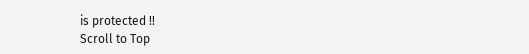is protected !!
Scroll to Top